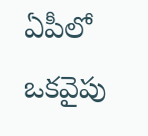ఏపీలో ఒకవైపు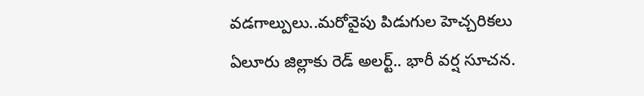వడగాల్పులు..మరోవైపు పిడుగుల హెచ్చరికలు
ఏలూరు జిల్లాకు రెడ్ అలర్ట్.. భారీ వర్ష సూచన.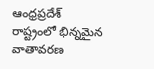ఆంధ్రప్రదేశ్ రాష్ట్రంలో భిన్నమైన వాతావరణ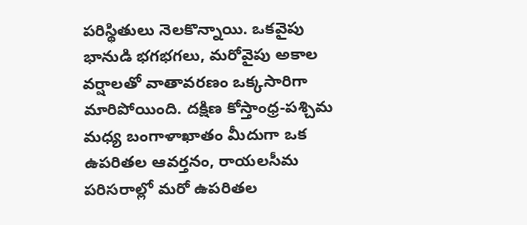పరిస్థితులు నెలకొన్నాయి. ఒకవైపు భానుడి భగభగలు, మరోవైపు అకాల వర్షాలతో వాతావరణం ఒక్కసారిగా మారిపోయింది. దక్షిణ కోస్తాంధ్ర-పశ్చిమ మధ్య బంగాళాఖాతం మీదుగా ఒక ఉపరితల ఆవర్తనం, రాయలసీమ పరిసరాల్లో మరో ఉపరితల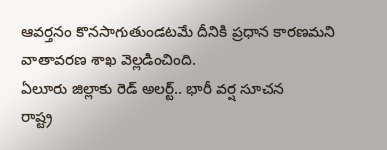ఆవర్తనం కొనసాగుతుండటమే దీనికి ప్రధాన కారణమని వాతావరణ శాఖ వెల్లడించింది.
ఏలూరు జిల్లాకు రెడ్ అలర్ట్.. భారీ వర్ష సూచన
రాష్ట్ర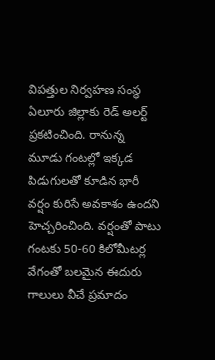విపత్తుల నిర్వహణ సంస్థ ఏలూరు జిల్లాకు రెడ్ అలర్ట్ ప్రకటించింది. రానున్న మూడు గంటల్లో ఇక్కడ పిడుగులతో కూడిన భారీ వర్షం కురిసే అవకాశం ఉందని హెచ్చరించింది. వర్షంతో పాటు గంటకు 50-60 కిలోమీటర్ల వేగంతో బలమైన ఈదురు గాలులు వీచే ప్రమాదం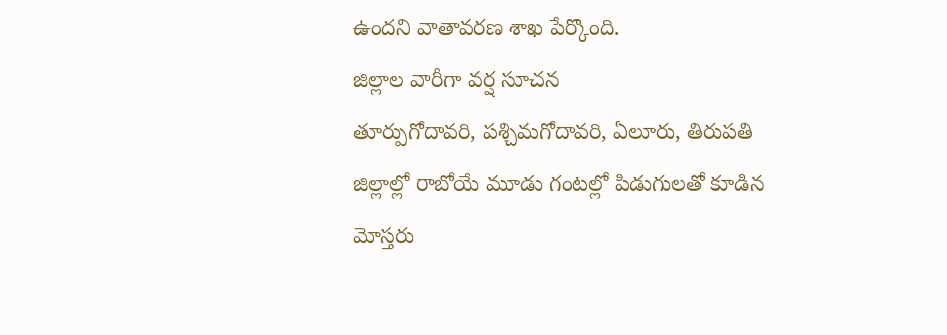ఉందని వాతావరణ శాఖ పేర్కొంది.
జిల్లాల వారీగా వర్ష సూచన
తూర్పుగోదావరి, పశ్చిమగోదావరి, ఏలూరు, తిరుపతి జిల్లాల్లో రాబోయే మూడు గంటల్లో పిడుగులతో కూడిన మోస్తరు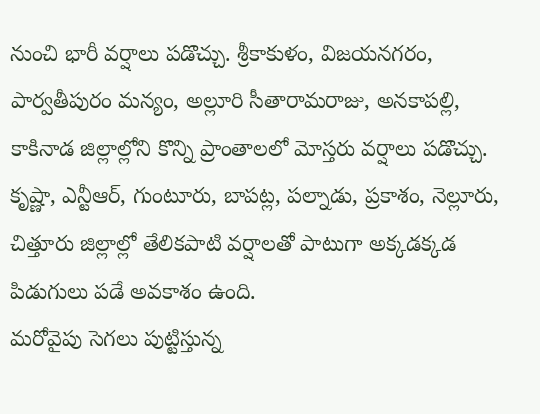నుంచి భారీ వర్షాలు పడొచ్చు. శ్రీకాకుళం, విజయనగరం, పార్వతీపురం మన్యం, అల్లూరి సీతారామరాజు, అనకాపల్లి, కాకినాడ జిల్లాల్లోని కొన్ని ప్రాంతాలలో మోస్తరు వర్షాలు పడొచ్చు. కృష్ణా, ఎన్టీఆర్, గుంటూరు, బాపట్ల, పల్నాడు, ప్రకాశం, నెల్లూరు, చిత్తూరు జిల్లాల్లో తేలికపాటి వర్షాలతో పాటుగా అక్కడక్కడ పిడుగులు పడే అవకాశం ఉంది.
మరోవైపు సెగలు పుట్టిస్తున్న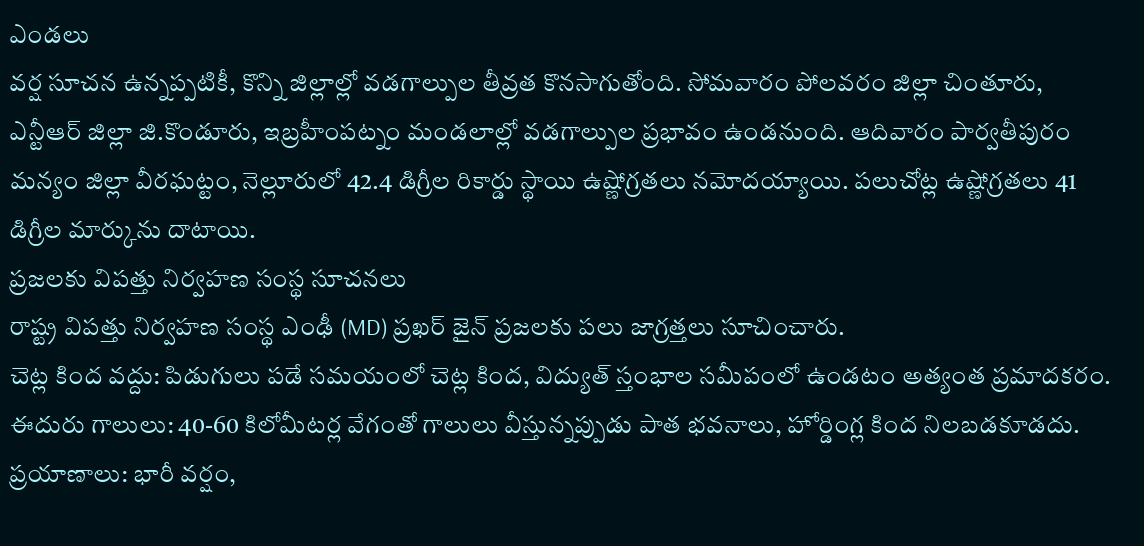ఎండలు
వర్ష సూచన ఉన్నప్పటికీ, కొన్ని జిల్లాల్లో వడగాల్పుల తీవ్రత కొనసాగుతోంది. సోమవారం పోలవరం జిల్లా చింతూరు, ఎన్టీఆర్ జిల్లా జి.కొండూరు, ఇబ్రహీంపట్నం మండలాల్లో వడగాల్పుల ప్రభావం ఉండనుంది. ఆదివారం పార్వతీపురం మన్యం జిల్లా వీరఘట్టం, నెల్లూరులో 42.4 డిగ్రీల రికార్డు స్థాయి ఉష్ణోగ్రతలు నమోదయ్యాయి. పలుచోట్ల ఉష్ణోగ్రతలు 41 డిగ్రీల మార్కును దాటాయి.
ప్రజలకు విపత్తు నిర్వహణ సంస్థ సూచనలు
రాష్ట్ర విపత్తు నిర్వహణ సంస్థ ఎంఢీ (MD) ప్రఖర్ జైన్ ప్రజలకు పలు జాగ్రత్తలు సూచించారు.
చెట్ల కింద వద్దు: పిడుగులు పడే సమయంలో చెట్ల కింద, విద్యుత్ స్తంభాల సమీపంలో ఉండటం అత్యంత ప్రమాదకరం.
ఈదురు గాలులు: 40-60 కిలోమీటర్ల వేగంతో గాలులు వీస్తున్నప్పుడు పాత భవనాలు, హోర్డింగ్ల కింద నిలబడకూడదు.
ప్రయాణాలు: భారీ వర్షం,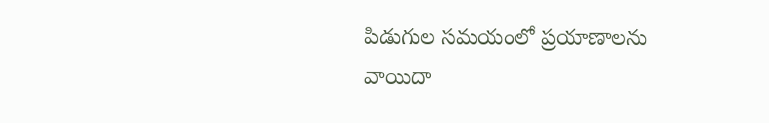పిడుగుల సమయంలో ప్రయాణాలను వాయిదా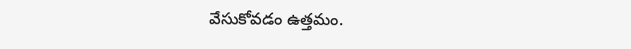వేసుకోవడం ఉత్తమం.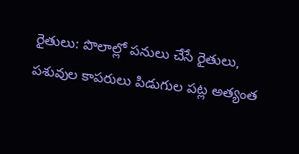రైతులు: పొలాల్లో పనులు చేసే రైతులు, పశువుల కాపరులు పిడుగుల పట్ల అత్యంత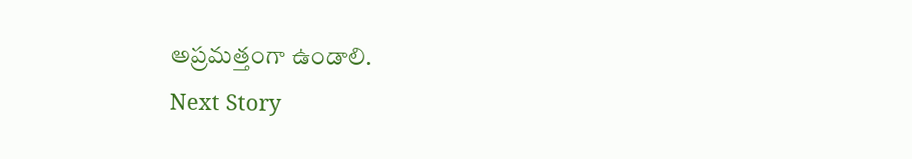అప్రమత్తంగా ఉండాలి.
Next Story